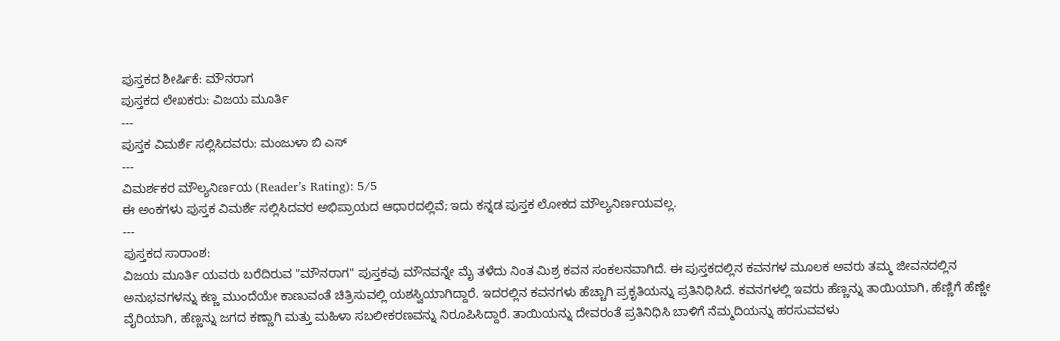ಪುಸ್ತಕದ ಶೀರ್ಷಿಕೆ: ಮೌನರಾಗ
ಪುಸ್ತಕದ ಲೇಖಕರು: ವಿಜಯ ಮೂರ್ತಿ
---
ಪುಸ್ತಕ ವಿಮರ್ಶೆ ಸಲ್ಲಿಸಿದವರು: ಮಂಜುಳಾ ಬಿ ಎಸ್
---
ವಿಮರ್ಶಕರ ಮೌಲ್ಯನಿರ್ಣಯ (Reader’s Rating): 5/5
ಈ ಅಂಕಗಳು ಪುಸ್ತಕ ವಿಮರ್ಶೆ ಸಲ್ಲಿಸಿದವರ ಅಭಿಪ್ರಾಯದ ಆಧಾರದಲ್ಲಿವೆ; ಇದು ಕನ್ನಡ ಪುಸ್ತಕ ಲೋಕದ ಮೌಲ್ಯನಿರ್ಣಯವಲ್ಲ.
---
ಪುಸ್ತಕದ ಸಾರಾಂಶ:
ವಿಜಯ ಮೂರ್ತಿ ಯವರು ಬರೆದಿರುವ "ಮೌನರಾಗ" ಪುಸ್ತಕವು ಮೌನವನ್ನೇ ಮೈ ತಳೆದು ನಿಂತ ಮಿಶ್ರ ಕವನ ಸಂಕಲನವಾಗಿದೆ. ಈ ಪುಸ್ತಕದಲ್ಲಿನ ಕವನಗಳ ಮೂಲಕ ಅವರು ತಮ್ಮ ಜೀವನದಲ್ಲಿನ ಅನುಭವಗಳನ್ನು ಕಣ್ಣ ಮುಂದೆಯೇ ಕಾಣುವಂತೆ ಚಿತ್ರಿಸುವಲ್ಲಿ ಯಶಸ್ವಿಯಾಗಿದ್ದಾರೆ. ಇದರಲ್ಲಿನ ಕವನಗಳು ಹೆಚ್ಚಾಗಿ ಪ್ರಕೃತಿಯನ್ನು ಪ್ರತಿನಿಧಿಸಿದೆ. ಕವನಗಳಲ್ಲಿ ಇವರು ಹೆಣ್ಣನ್ನು ತಾಯಿಯಾಗಿ, ಹೆಣ್ಣಿಗೆ ಹೆಣ್ಣೇ ವೈರಿಯಾಗಿ, ಹೆಣ್ಣನ್ನು ಜಗದ ಕಣ್ಣಾಗಿ ಮತ್ತು ಮಹಿಳಾ ಸಬಲೀಕರಣವನ್ನು ನಿರೂಪಿಸಿದ್ದಾರೆ. ತಾಯಿಯನ್ನು ದೇವರಂತೆ ಪ್ರತಿನಿಧಿಸಿ ಬಾಳಿಗೆ ನೆಮ್ಮದಿಯನ್ನು ಹರಸುವವಳು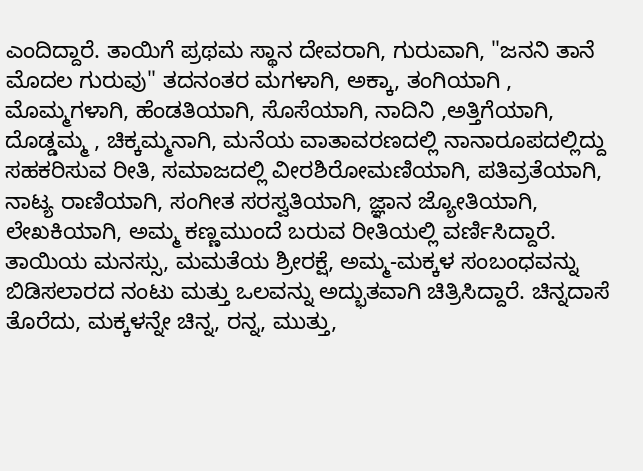ಎಂದಿದ್ದಾರೆ. ತಾಯಿಗೆ ಪ್ರಥಮ ಸ್ಥಾನ ದೇವರಾಗಿ, ಗುರುವಾಗಿ, "ಜನನಿ ತಾನೆ ಮೊದಲ ಗುರುವು" ತದನಂತರ ಮಗಳಾಗಿ, ಅಕ್ಕಾ, ತಂಗಿಯಾಗಿ , ಮೊಮ್ಮಗಳಾಗಿ, ಹೆಂಡತಿಯಾಗಿ, ಸೊಸೆಯಾಗಿ, ನಾದಿನಿ ,ಅತ್ತಿಗೆಯಾಗಿ, ದೊಡ್ಡಮ್ಮ , ಚಿಕ್ಕಮ್ಮನಾಗಿ, ಮನೆಯ ವಾತಾವರಣದಲ್ಲಿ ನಾನಾರೂಪದಲ್ಲಿದ್ದು ಸಹಕರಿಸುವ ರೀತಿ, ಸಮಾಜದಲ್ಲಿ ವೀರಶಿರೋಮಣಿಯಾಗಿ, ಪತಿವ್ರತೆಯಾಗಿ, ನಾಟ್ಯ ರಾಣಿಯಾಗಿ, ಸಂಗೀತ ಸರಸ್ವತಿಯಾಗಿ, ಜ್ಞಾನ ಜ್ಯೋತಿಯಾಗಿ, ಲೇಖಕಿಯಾಗಿ, ಅಮ್ಮ ಕಣ್ಣಮುಂದೆ ಬರುವ ರೀತಿಯಲ್ಲಿ ವರ್ಣಿಸಿದ್ದಾರೆ. ತಾಯಿಯ ಮನಸ್ಸು, ಮಮತೆಯ ಶ್ರೀರಕ್ಷೆ, ಅಮ್ಮ-ಮಕ್ಕಳ ಸಂಬಂಧವನ್ನು ಬಿಡಿಸಲಾರದ ನಂಟು ಮತ್ತು ಒಲವನ್ನು ಅದ್ಭುತವಾಗಿ ಚಿತ್ರಿಸಿದ್ದಾರೆ. ಚಿನ್ನದಾಸೆ ತೊರೆದು, ಮಕ್ಕಳನ್ನೇ ಚಿನ್ನ, ರನ್ನ, ಮುತ್ತು,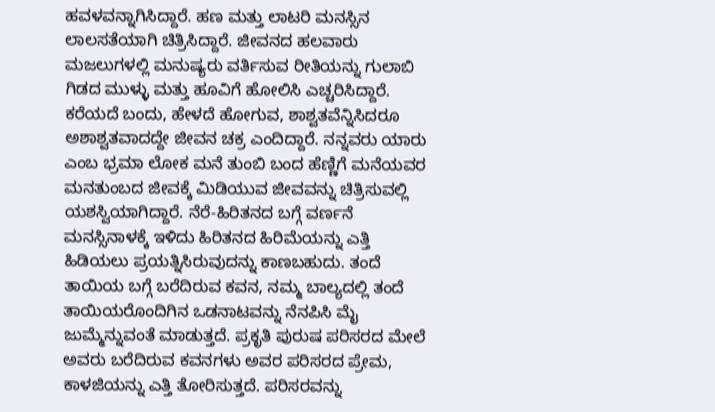ಹವಳವನ್ನಾಗಿಸಿದ್ದಾರೆ. ಹಣ ಮತ್ತು ಲಾಟರಿ ಮನಸ್ಸಿನ ಲಾಲಸತೆಯಾಗಿ ಚಿತ್ರಿಸಿದ್ದಾರೆ. ಜೀವನದ ಹಲವಾರು ಮಜಲುಗಳಲ್ಲಿ ಮನುಷ್ಯರು ವರ್ತಿಸುವ ರೀತಿಯನ್ನು ಗುಲಾಬಿ ಗಿಡದ ಮುಳ್ಳು ಮತ್ತು ಹೂವಿಗೆ ಹೋಲಿಸಿ ಎಚ್ಚರಿಸಿದ್ದಾರೆ. ಕರೆಯದೆ ಬಂದು, ಹೇಳದೆ ಹೋಗುವ, ಶಾಶ್ವತವೆನ್ನಿಸಿದರೂ ಅಶಾಶ್ವತವಾದದ್ದೇ ಜೀವನ ಚಕ್ರ ಎಂದಿದ್ದಾರೆ. ನನ್ನವರು ಯಾರು ಎಂಬ ಭ್ರಮಾ ಲೋಕ ಮನೆ ತುಂಬಿ ಬಂದ ಹೆಣ್ಣಿಗೆ ಮನೆಯವರ ಮನತುಂಬದ ಜೀವಕ್ಕೆ ಮಿಡಿಯುವ ಜೀವವನ್ನು ಚಿತ್ರಿಸುವಲ್ಲಿ ಯಶಸ್ವಿಯಾಗಿದ್ದಾರೆ. ನೆರೆ-ಹಿರಿತನದ ಬಗ್ಗೆ ವರ್ಣನೆ ಮನಸ್ಸಿನಾಳಕ್ಕೆ ಇಳಿದು ಹಿರಿತನದ ಹಿರಿಮೆಯನ್ನು ಎತ್ತಿ ಹಿಡಿಯಲು ಪ್ರಯತ್ನಿಸಿರುವುದನ್ನು ಕಾಣಬಹುದು. ತಂದೆ ತಾಯಿಯ ಬಗ್ಗೆ ಬರೆದಿರುವ ಕವನ, ನಮ್ಮ ಬಾಲ್ಯದಲ್ಲಿ ತಂದೆ ತಾಯಿಯರೊಂದಿಗಿನ ಒಡನಾಟವನ್ನು ನೆನಪಿಸಿ ಮೈ ಜುಮ್ಮೆನ್ನುವಂತೆ ಮಾಡುತ್ತದೆ. ಪ್ರಕೃತಿ ಪುರುಷ ಪರಿಸರದ ಮೇಲೆ ಅವರು ಬರೆದಿರುವ ಕವನಗಳು ಅವರ ಪರಿಸರದ ಪ್ರೇಮ, ಕಾಳಜಿಯನ್ನು ಎತ್ತಿ ತೋರಿಸುತ್ತದೆ. ಪರಿಸರವನ್ನು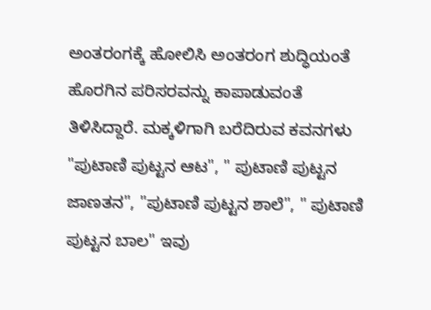ಅಂತರಂಗಕ್ಕೆ ಹೋಲಿಸಿ ಅಂತರಂಗ ಶುದ್ಧಿಯಂತೆ ಹೊರಗಿನ ಪರಿಸರವನ್ನು ಕಾಪಾಡುವಂತೆ ತಿಳಿಸಿದ್ದಾರೆ. ಮಕ್ಕಳಿಗಾಗಿ ಬರೆದಿರುವ ಕವನಗಳು "ಪುಟಾಣಿ ಪುಟ್ಟನ ಆಟ", " ಪುಟಾಣಿ ಪುಟ್ಟನ ಜಾಣತನ", "ಪುಟಾಣಿ ಪುಟ್ಟನ ಶಾಲೆ", " ಪುಟಾಣಿ ಪುಟ್ಟನ ಬಾಲ" ಇವು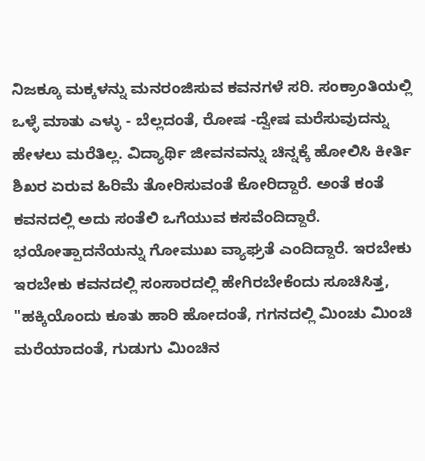ನಿಜಕ್ಕೂ ಮಕ್ಕಳನ್ನು ಮನರಂಜಿಸುವ ಕವನಗಳೆ ಸರಿ. ಸಂಕ್ರಾಂತಿಯಲ್ಲಿ ಒಳ್ಳೆ ಮಾತು ಎಳ್ಳು - ಬೆಲ್ಲದಂತೆ, ರೋಷ -ದ್ವೇಷ ಮರೆಸುವುದನ್ನು ಹೇಳಲು ಮರೆತಿಲ್ಲ. ವಿದ್ಯಾರ್ಥಿ ಜೀವನವನ್ನು ಚಿನ್ನಕ್ಕೆ ಹೋಲಿಸಿ ಕೀರ್ತಿ ಶಿಖರ ಏರುವ ಹಿರಿಮೆ ತೋರಿಸುವಂತೆ ಕೋರಿದ್ದಾರೆ. ಅಂತೆ ಕಂತೆ ಕವನದಲ್ಲಿ ಅದು ಸಂತೆಲಿ ಒಗೆಯುವ ಕಸವೆಂದಿದ್ದಾರೆ. ಭಯೋತ್ಪಾದನೆಯನ್ನು ಗೋಮುಖ ವ್ಯಾಘ್ರತೆ ಎಂದಿದ್ದಾರೆ. ಇರಬೇಕು ಇರಬೇಕು ಕವನದಲ್ಲಿ ಸಂಸಾರದಲ್ಲಿ ಹೇಗಿರಬೇಕೆಂದು ಸೂಚಿಸಿತ್ತ, "ಹಕ್ಕಿಯೊಂದು ಕೂತು ಹಾರಿ ಹೋದಂತೆ, ಗಗನದಲ್ಲಿ ಮಿಂಚು ಮಿಂಚಿ ಮರೆಯಾದಂತೆ, ಗುಡುಗು ಮಿಂಚಿನ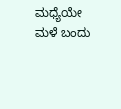ಮಧ್ಯೆಯೇ ಮಳೆ ಬಂದು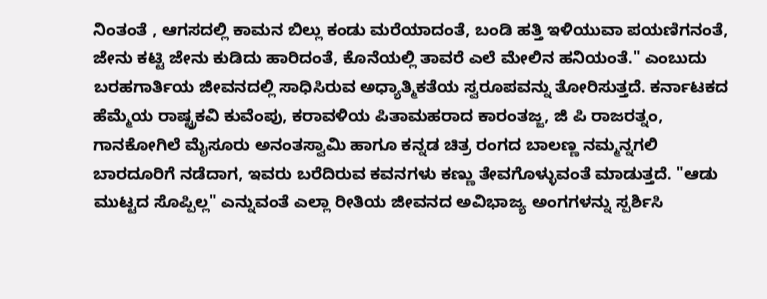ನಿಂತಂತೆ , ಆಗಸದಲ್ಲಿ ಕಾಮನ ಬಿಲ್ಲು ಕಂಡು ಮರೆಯಾದಂತೆ, ಬಂಡಿ ಹತ್ತಿ ಇಳಿಯುವಾ ಪಯಣಿಗನಂತೆ, ಜೇನು ಕಟ್ಟಿ ಜೇನು ಕುಡಿದು ಹಾರಿದಂತೆ, ಕೊನೆಯಲ್ಲಿ ತಾವರೆ ಎಲೆ ಮೇಲಿನ ಹನಿಯಂತೆ." ಎಂಬುದು ಬರಹಗಾರ್ತಿಯ ಜೀವನದಲ್ಲಿ ಸಾಧಿಸಿರುವ ಅಧ್ಯಾತ್ಮಿಕತೆಯ ಸ್ವರೂಪವನ್ನು ತೋರಿಸುತ್ತದೆ. ಕರ್ನಾಟಕದ ಹೆಮ್ಮೆಯ ರಾಷ್ಟ್ರಕವಿ ಕುವೆಂಪು, ಕರಾವಳಿಯ ಪಿತಾಮಹರಾದ ಕಾರಂತಜ್ಜ, ಜಿ ಪಿ ರಾಜರತ್ನಂ, ಗಾನಕೋಗಿಲೆ ಮೈಸೂರು ಅನಂತಸ್ವಾಮಿ ಹಾಗೂ ಕನ್ನಡ ಚಿತ್ರ ರಂಗದ ಬಾಲಣ್ಣ ನಮ್ಮನ್ನಗಲಿ ಬಾರದೂರಿಗೆ ನಡೆದಾಗ, ಇವರು ಬರೆದಿರುವ ಕವನಗಳು ಕಣ್ಣು ತೇವಗೊಳ್ಳುವಂತೆ ಮಾಡುತ್ತದೆ. "ಆಡು ಮುಟ್ಟದ ಸೊಪ್ಪಿಲ್ಲ" ಎನ್ನುವಂತೆ ಎಲ್ಲಾ ರೀತಿಯ ಜೀವನದ ಅವಿಭಾಜ್ಯ ಅಂಗಗಳನ್ನು ಸ್ಪರ್ಶಿಸಿ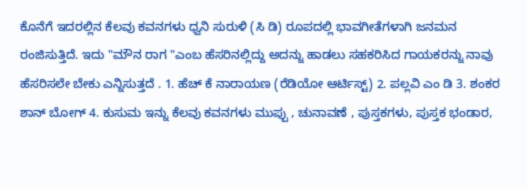ಕೊನೆಗೆ ಇದರಲ್ಲಿನ ಕೆಲವು ಕವನಗಳು ಧ್ವನಿ ಸುರುಳಿ (ಸಿ ಡಿ) ರೂಪದಲ್ಲಿ ಭಾವಗೀತೆಗಳಾಗಿ ಜನಮನ ರಂಜಿಸುತ್ತಿದೆ. ಇದು "ಮೌನ ರಾಗ "ಎಂಬ ಹೆಸರಿನಲ್ಲಿದ್ದು ಅದನ್ನು ಹಾಡಲು ಸಹಕರಿಸಿದ ಗಾಯಕರನ್ನು ನಾವು ಹೆಸರಿಸಲೇ ಬೇಕು ಎನ್ನಿಸುತ್ತದೆ . 1. ಹೆಚ್ ಕೆ ನಾರಾಯಣ (ರೆಡಿಯೋ ಆರ್ಟಿಸ್ಟ್) 2. ಪಲ್ಲವಿ ಎಂ ಡಿ 3. ಶಂಕರ ಶಾನ್ ಬೋಗ್ 4. ಕುಸುಮ ಇನ್ನು ಕೆಲವು ಕವನಗಳು ಮುಪ್ಪು , ಚುನಾವಣೆ , ಪುಸ್ತಕಗಳು, ಪುಸ್ತಕ ಭಂಡಾರ,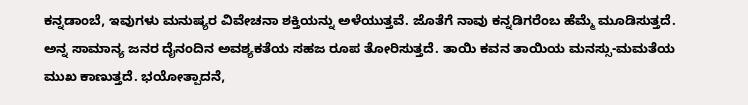ಕನ್ನಡಾಂಬೆ, ಇವುಗಳು ಮನುಷ್ಯರ ವಿವೇಚನಾ ಶಕ್ತಿಯನ್ನು ಅಳೆಯುತ್ತವೆ. ಜೊತೆಗೆ ನಾವು ಕನ್ನಡಿಗರೆಂಬ ಹೆಮ್ಮೆ ಮೂಡಿಸುತ್ತದೆ. ಅನ್ನ ಸಾಮಾನ್ಯ ಜನರ ದೈನಂದಿನ ಅವಶ್ಯಕತೆಯ ಸಹಜ ರೂಪ ತೋರಿಸುತ್ತದೆ. ತಾಯಿ ಕವನ ತಾಯಿಯ ಮನಸ್ಸು-ಮಮತೆಯ ಮುಖ ಕಾಣುತ್ತದೆ. ಭಯೋತ್ಪಾದನೆ,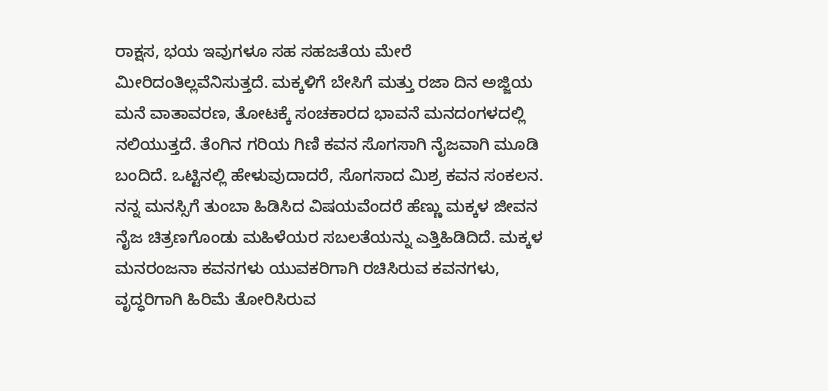ರಾಕ್ಷಸ, ಭಯ ಇವುಗಳೂ ಸಹ ಸಹಜತೆಯ ಮೇರೆ ಮೀರಿದಂತಿಲ್ಲವೆನಿಸುತ್ತದೆ. ಮಕ್ಕಳಿಗೆ ಬೇಸಿಗೆ ಮತ್ತು ರಜಾ ದಿನ ಅಜ್ಜಿಯ ಮನೆ ವಾತಾವರಣ, ತೋಟಕ್ಕೆ ಸಂಚಕಾರದ ಭಾವನೆ ಮನದಂಗಳದಲ್ಲಿ ನಲಿಯುತ್ತದೆ. ತೆಂಗಿನ ಗರಿಯ ಗಿಣಿ ಕವನ ಸೊಗಸಾಗಿ ನೈಜವಾಗಿ ಮೂಡಿ ಬಂದಿದೆ. ಒಟ್ಟಿನಲ್ಲಿ ಹೇಳುವುದಾದರೆ, ಸೊಗಸಾದ ಮಿಶ್ರ ಕವನ ಸಂಕಲನ. ನನ್ನ ಮನಸ್ಸಿಗೆ ತುಂಬಾ ಹಿಡಿಸಿದ ವಿಷಯವೆಂದರೆ ಹೆಣ್ಣು ಮಕ್ಕಳ ಜೀವನ ನೈಜ ಚಿತ್ರಣಗೊಂಡು ಮಹಿಳೆಯರ ಸಬಲತೆಯನ್ನು ಎತ್ತಿಹಿಡಿದಿದೆ. ಮಕ್ಕಳ ಮನರಂಜನಾ ಕವನಗಳು ಯುವಕರಿಗಾಗಿ ರಚಿಸಿರುವ ಕವನಗಳು, ವೃದ್ಧರಿಗಾಗಿ ಹಿರಿಮೆ ತೋರಿಸಿರುವ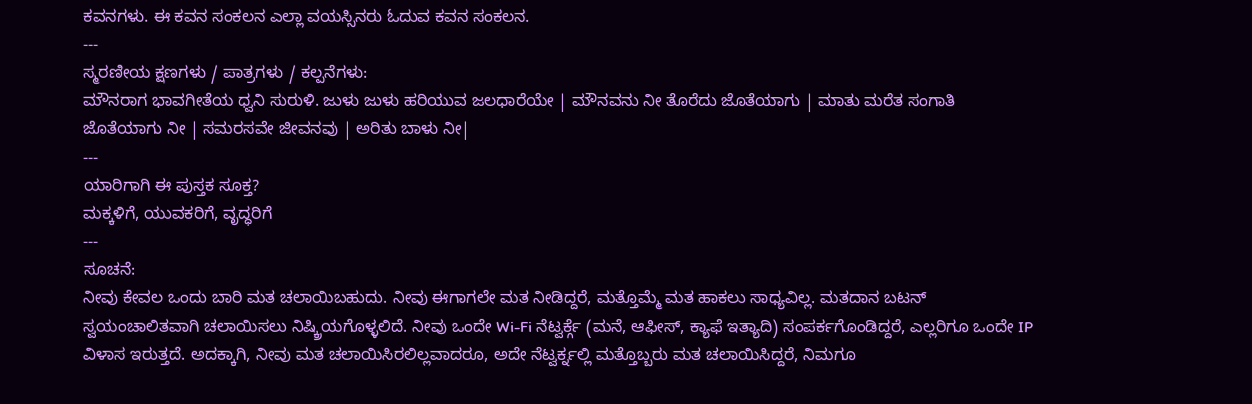ಕವನಗಳು. ಈ ಕವನ ಸಂಕಲನ ಎಲ್ಲಾ ವಯಸ್ಸಿನರು ಓದುವ ಕವನ ಸಂಕಲನ.
---
ಸ್ಮರಣೀಯ ಕ್ಷಣಗಳು / ಪಾತ್ರಗಳು / ಕಲ್ಪನೆಗಳು:
ಮೌನರಾಗ ಭಾವಗೀತೆಯ ಧ್ವನಿ ಸುರುಳಿ. ಜುಳು ಜುಳು ಹರಿಯುವ ಜಲಧಾರೆಯೇ | ಮೌನವನು ನೀ ತೊರೆದು ಜೊತೆಯಾಗು | ಮಾತು ಮರೆತ ಸಂಗಾತಿ ಜೊತೆಯಾಗು ನೀ | ಸಮರಸವೇ ಜೀವನವು | ಅರಿತು ಬಾಳು ನೀ|
---
ಯಾರಿಗಾಗಿ ಈ ಪುಸ್ತಕ ಸೂಕ್ತ?
ಮಕ್ಕಳಿಗೆ, ಯುವಕರಿಗೆ, ವೃದ್ಧರಿಗೆ
---
ಸೂಚನೆ:
ನೀವು ಕೇವಲ ಒಂದು ಬಾರಿ ಮತ ಚಲಾಯಿಬಹುದು. ನೀವು ಈಗಾಗಲೇ ಮತ ನೀಡಿದ್ದರೆ, ಮತ್ತೊಮ್ಮೆ ಮತ ಹಾಕಲು ಸಾಧ್ಯವಿಲ್ಲ. ಮತದಾನ ಬಟನ್ ಸ್ವಯಂಚಾಲಿತವಾಗಿ ಚಲಾಯಿಸಲು ನಿಷ್ಕ್ರಿಯಗೊಳ್ಳಲಿದೆ. ನೀವು ಒಂದೇ Wi-Fi ನೆಟ್ವರ್ಕ್ಗೆ (ಮನೆ, ಆಫೀಸ್, ಕ್ಯಾಫೆ ಇತ್ಯಾದಿ) ಸಂಪರ್ಕಗೊಂಡಿದ್ದರೆ, ಎಲ್ಲರಿಗೂ ಒಂದೇ IP ವಿಳಾಸ ಇರುತ್ತದೆ. ಅದಕ್ಕಾಗಿ, ನೀವು ಮತ ಚಲಾಯಿಸಿರಲಿಲ್ಲವಾದರೂ, ಅದೇ ನೆಟ್ವರ್ಕ್ನಲ್ಲಿ ಮತ್ತೊಬ್ಬರು ಮತ ಚಲಾಯಿಸಿದ್ದರೆ, ನಿಮಗೂ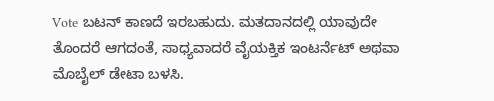Vote ಬಟನ್ ಕಾಣದೆ ಇರಬಹುದು. ಮತದಾನದಲ್ಲಿ ಯಾವುದೇ ತೊಂದರೆ ಆಗದಂತೆ, ಸಾಧ್ಯವಾದರೆ ವೈಯಕ್ತಿಕ ಇಂಟರ್ನೆಟ್ ಅಥವಾ ಮೊಬೈಲ್ ಡೇಟಾ ಬಳಸಿ.